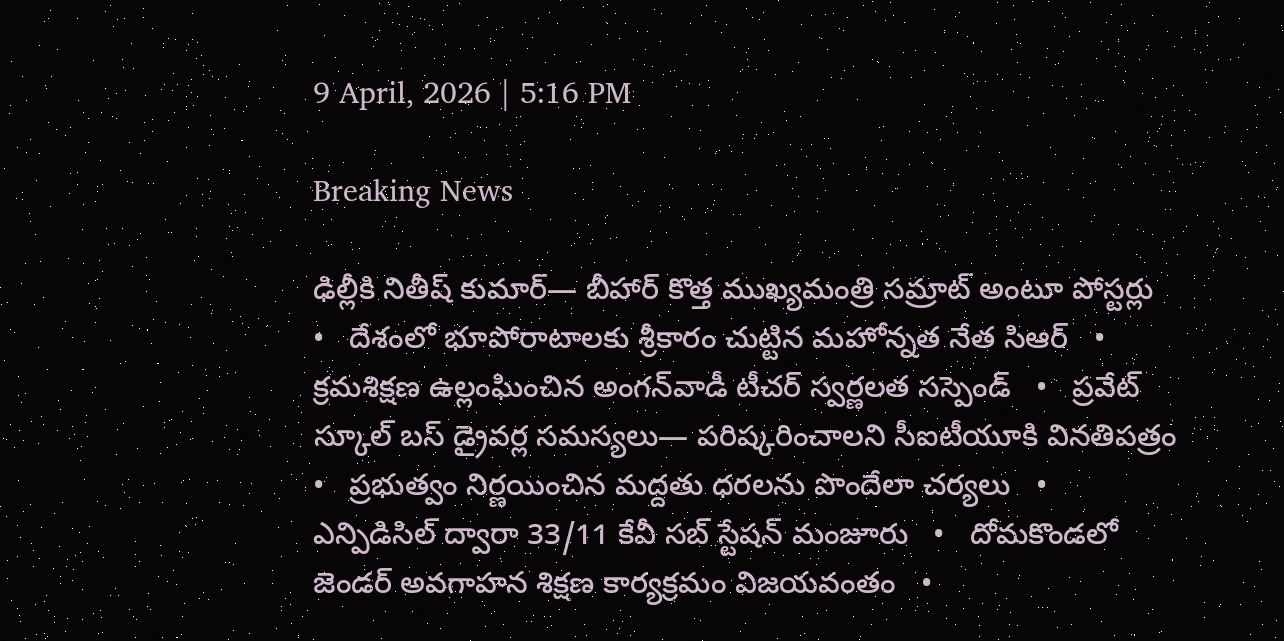9 April, 2026 | 5:16 PM

Breaking News

ఢిల్లీకి నితీష్ కుమార్— బీహార్ కొత్త ముఖ్యమంత్రి సమ్రాట్‌ అంటూ పోస్టర్లు   •   దేశంలో భూపోరాటాలకు శ్రీకారం చుట్టిన మహోన్నత నేత సిఆర్   •   క్రమశిక్షణ ఉల్లంఘించిన అంగన్‌వాడీ టీచర్ స్వర్ణలత సస్పెండ్   •   ప్రవేట్ స్కూల్ బస్ డ్రైవర్ల సమస్యలు— పరిష్కరించాలని సీఐటీయూకి వినతిపత్రం   •   ప్రభుత్వం నిర్ణయించిన మద్దతు ధరలను పొందేలా చర్యలు   •   ఎన్పిడిసిల్ ద్వారా 33/11 కేవీ సబ్ స్టేషన్ మంజూరు   •   దోమకొండలో జెండర్ అవగాహన శిక్షణ కార్యక్రమం విజయవంతం   •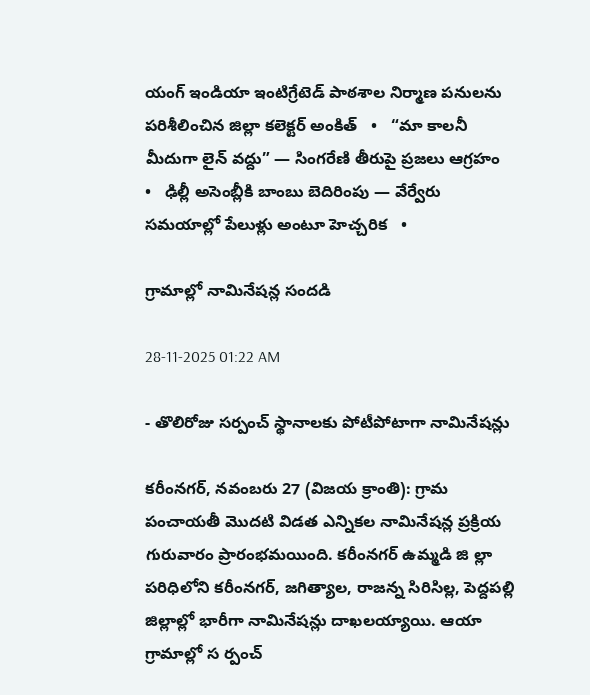యంగ్ ఇండియా ఇంటిగ్రేటెడ్ పాఠశాల నిర్మాణ పనులను పరిశీలించిన జిల్లా కలెక్టర్ అంకిత్   •   “మా కాలనీ మీదుగా లైన్ వద్దు” — సింగరేణి తీరుపై ప్రజలు ఆగ్రహం   •   ఢిల్లీ అసెంబ్లీకి బాంబు బెదిరింపు — వేర్వేరు సమయాల్లో పేలుళ్లు అంటూ హెచ్చరిక   •

గ్రామాల్లో నామినేషన్ల సందడి

28-11-2025 01:22 AM

- తొలిరోజు సర్పంచ్ స్థానాలకు పోటీపోటాగా నామినేషన్లు

కరీంనగర్, నవంబరు 27 (విజయ క్రాంతి): గ్రామ పంచాయతీ మొదటి విడత ఎన్నికల నామినేషన్ల ప్రక్రియ గురువారం ప్రారంభమయింది. కరీంనగర్ ఉమ్మడి జి ల్లా పరిధిలోని కరీంనగర్, జగిత్యాల, రాజన్న సిరిసిల్ల, పెద్దపల్లి జిల్లాల్లో భారీగా నామినేషన్లు దాఖలయ్యాయి. ఆయా గ్రామాల్లో స ర్పంచ్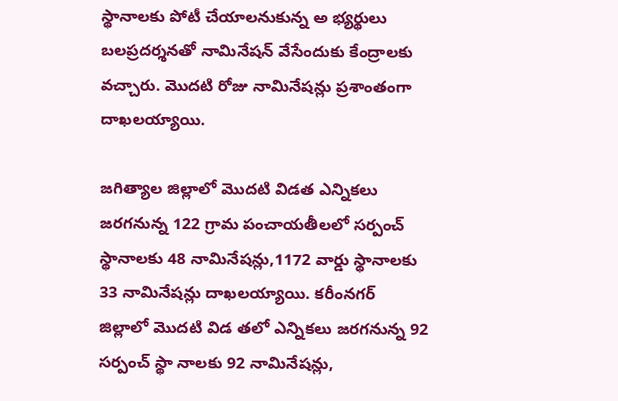స్థానాలకు పోటీ చేయాలనుకున్న అ భ్యర్థులు బలప్రదర్శనతో నామినేషన్ వేసేందుకు కేంద్రాలకు వచ్చారు. మొదటి రోజు నామినేషన్లు ప్రశాంతంగా దాఖలయ్యాయి.

జగిత్యాల జిల్లాలో మొదటి విడత ఎన్నికలు జరగనున్న 122 గ్రామ పంచాయతీలలో సర్పంచ్ స్థానాలకు 48 నామినేషన్లు,1172 వార్డు స్థానాలకు 33 నామినేషన్లు దాఖలయ్యాయి. కరీంనగర్ జిల్లాలో మొదటి విడ తలో ఎన్నికలు జరగనున్న 92 సర్పంచ్ స్థా నాలకు 92 నామినేషన్లు,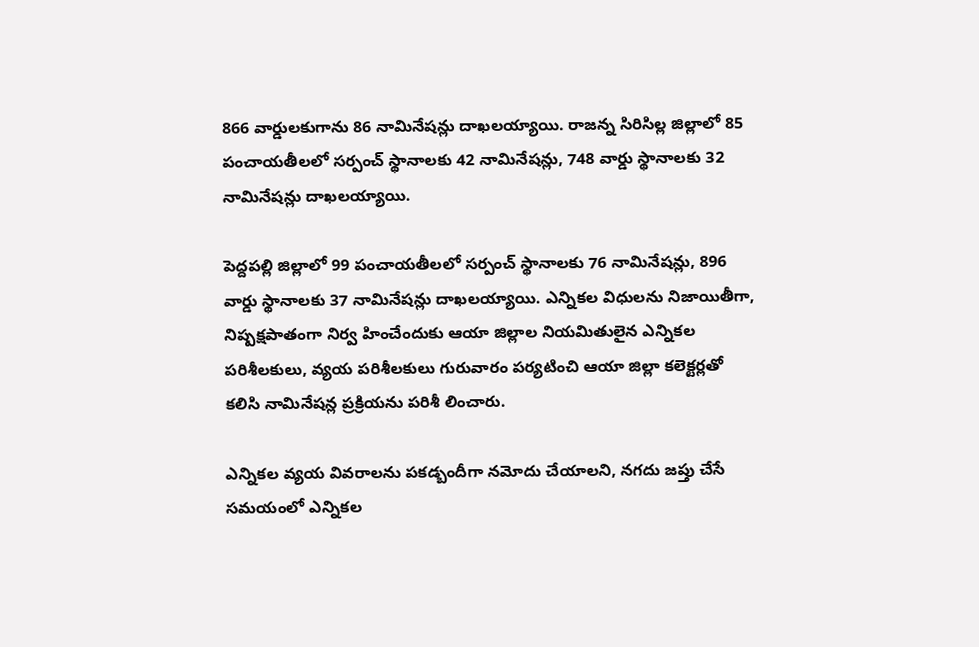866 వార్డులకుగాను 86 నామినేషన్లు దాఖలయ్యాయి. రాజన్న సిరిసిల్ల జిల్లాలో 85 పంచాయతీలలో సర్పంచ్ స్థానాలకు 42 నామినేషన్లు, 748 వార్డు స్థానాలకు 32 నామినేషన్లు దాఖలయ్యాయి.

పెద్దపల్లి జిల్లాలో 99 పంచాయతీలలో సర్పంచ్ స్థానాలకు 76 నామినేషన్లు, 896 వార్డు స్థానాలకు 37 నామినేషన్లు దాఖలయ్యాయి. ఎన్నికల విధులను నిజాయితీగా, నిష్పక్షపాతంగా నిర్వ హించేందుకు ఆయా జిల్లాల నియమితులైన ఎన్నికల పరిశీలకులు, వ్యయ పరిశీలకులు గురువారం పర్యటించి ఆయా జిల్లా కలెక్టర్లతో కలిసి నామినేషన్ల ప్రక్రియను పరిశీ లించారు.

ఎన్నికల వ్యయ వివరాలను పకడ్బందీగా నమోదు చేయాలని, నగదు జప్తు చేసే సమయంలో ఎన్నికల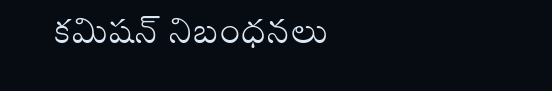కమిషన్ నిబంధనలు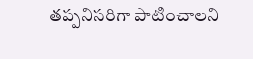తప్పనిసరిగా పాటించాలని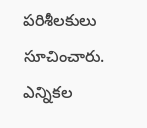పరిశీలకులు సూచించారు. ఎన్నికల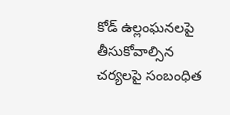కోడ్ ఉల్లంఘనలపై తీసుకోవాల్సిన చర్యలపై సంబంధిత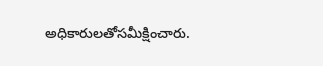అధికారులతోసమీక్షించారు.